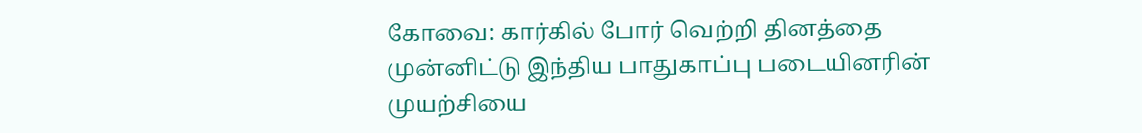கோவை: கார்கில் போர் வெற்றி தினத்தை முன்னிட்டு இந்திய பாதுகாப்பு படையினரின் முயற்சியை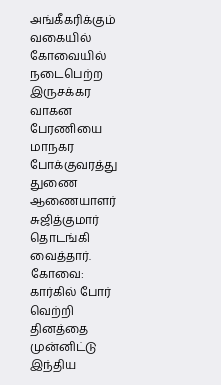அங்கீகரிக்கும் வகையில் கோவையில் நடைபெற்ற இருசக்கர வாகன பேரணியை மாநகர போக்குவரத்து துணை ஆணையாளர் சுஜித்குமார் தொடங்கி வைத்தார்.
கோவை: கார்கில் போர் வெற்றி தினத்தை முன்னிட்டு இந்திய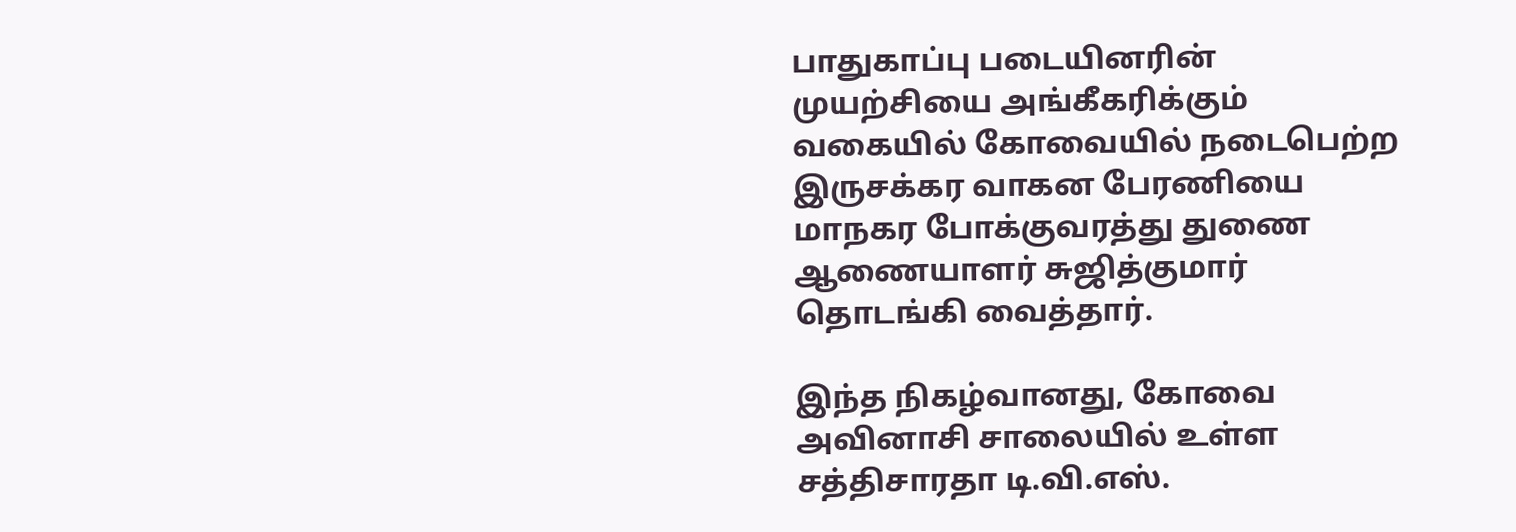பாதுகாப்பு படையினரின் முயற்சியை அங்கீகரிக்கும் வகையில் கோவையில் நடைபெற்ற இருசக்கர வாகன பேரணியை மாநகர போக்குவரத்து துணை ஆணையாளர் சுஜித்குமார் தொடங்கி வைத்தார்.

இந்த நிகழ்வானது, கோவை அவினாசி சாலையில் உள்ள சத்திசாரதா டி.வி.எஸ்.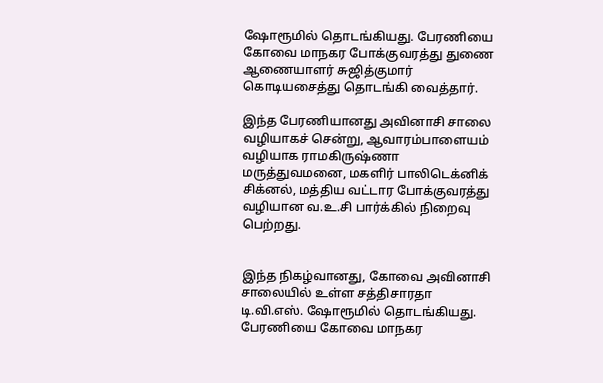ஷோரூமில் தொடங்கியது. பேரணியை கோவை மாநகர போக்குவரத்து துணை ஆணையாளர் சுஜித்குமார் கொடியசைத்து தொடங்கி வைத்தார்.

இந்த பேரணியானது அவினாசி சாலை வழியாகச் சென்று, ஆவாரம்பாளையம் வழியாக ராமகிருஷ்ணா மருத்துவமனை, மகளிர் பாலிடெக்னிக் சிக்னல், மத்திய வட்டார போக்குவரத்து வழியான வ.உ.சி பார்க்கில் நிறைவு பெற்றது.


இந்த நிகழ்வானது, கோவை அவினாசி சாலையில் உள்ள சத்திசாரதா டி.வி.எஸ். ஷோரூமில் தொடங்கியது. பேரணியை கோவை மாநகர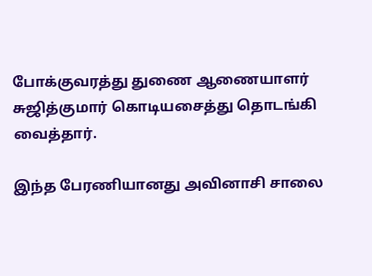போக்குவரத்து துணை ஆணையாளர் சுஜித்குமார் கொடியசைத்து தொடங்கி வைத்தார்.

இந்த பேரணியானது அவினாசி சாலை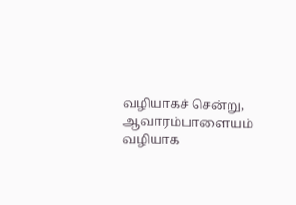வழியாகச் சென்று, ஆவாரம்பாளையம் வழியாக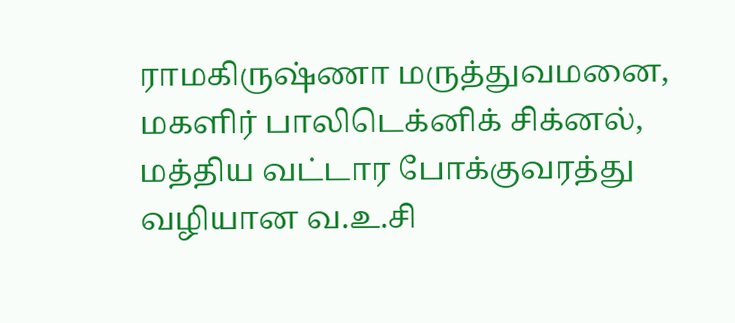ராமகிருஷ்ணா மருத்துவமனை, மகளிர் பாலிடெக்னிக் சிக்னல், மத்திய வட்டார போக்குவரத்து வழியான வ.உ.சி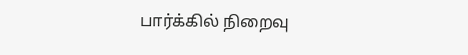பார்க்கில் நிறைவு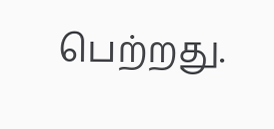பெற்றது.